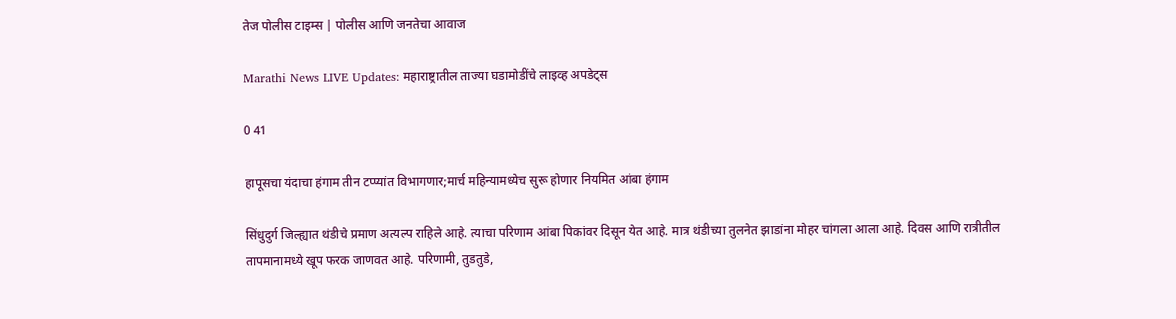तेज पोलीस टाइम्स | पोलीस आणि जनतेचा आवाज

Marathi News LIVE Updates: महाराष्ट्रातील ताज्या घडामोडींचे लाइव्ह अपडेट्स

0 41

हापूसचा यंदाचा हंगाम तीन टप्प्यांत विभागणार;मार्च महिन्यामध्येच सुरू होणार नियमित आंबा हंगाम

सिंधुदुर्ग जिल्ह्यात थंडीचे प्रमाण अत्यल्प राहिले आहे. त्याचा परिणाम आंबा पिकांवर दिसून येत आहे. मात्र थंडीच्या तुलनेत झाडांना मोहर चांगला आला आहे. दिवस आणि रात्रीतील तापमानामध्ये खूप फरक जाणवत आहे. परिणामी, तुडतुडे,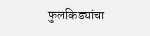फुलकिड्यांचा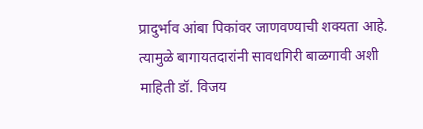प्रादुर्भाव आंबा पिकांवर जाणवण्याची शक्यता आहे. त्यामुळे बागायतदारांनी सावधगिरी बाळगावी अशी माहिती डॉ. विजय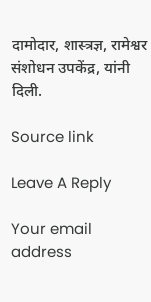दामोदार, शास्त्रज्ञ, रामेश्वर संशोधन उपकेंद्र, यांनी दिली.

Source link

Leave A Reply

Your email address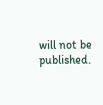will not be published.